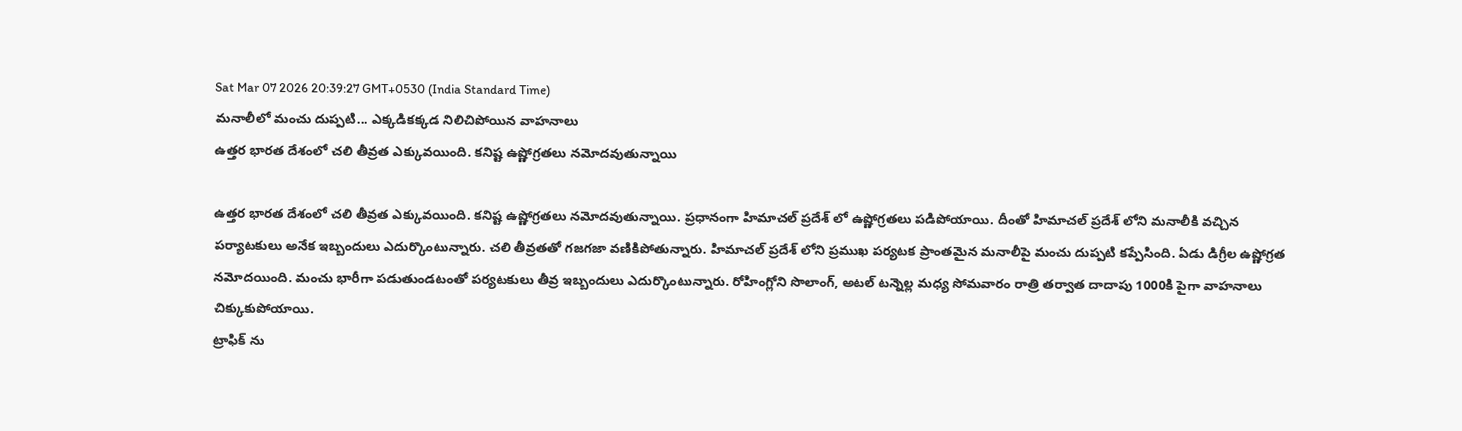Sat Mar 07 2026 20:39:27 GMT+0530 (India Standard Time)
మనాలీలో మంచు దుప్పటి... ఎక్కడికక్కడ నిలిచిపోయిన వాహనాలు
ఉత్తర భారత దేశంలో చలి తీవ్రత ఎక్కువయింది. కనిష్ట ఉష్ణోగ్రతలు నమోదవుతున్నాయి

ఉత్తర భారత దేశంలో చలి తీవ్రత ఎక్కువయింది. కనిష్ట ఉష్ణోగ్రతలు నమోదవుతున్నాయి. ప్రధానంగా హిమాచల్ ప్రదేశ్ లో ఉష్ణోగ్రతలు పడిపోయాయి. దీంతో హిమాచల్ ప్రదేశ్ లోని మనాలీకి వచ్చిన పర్యాటకులు అనేక ఇబ్బందులు ఎదుర్కొంటున్నారు. చలి తీవ్రతతో గజగజా వణికిపోతున్నారు. హిమాచల్ ప్రదేశ్ లోని ప్రముఖ పర్యటక ప్రాంతమైన మనాలీపై మంచు దుప్పటి కప్పేసింది. ఏడు డిగ్రీల ఉష్ణోగ్రత నమోదయింది. మంచు భారీగా పడుతుండటంతో పర్యటకులు తీవ్ర ఇబ్బందులు ఎదుర్కొంటున్నారు. రోహింగ్లోని సొలాంగ్, అటల్ టన్నెల్ల మధ్య సోమవారం రాత్రి తర్వాత దాదాపు 1000కి పైగా వాహనాలు చిక్కుకుపోయాయి.
ట్రాఫిక్ ను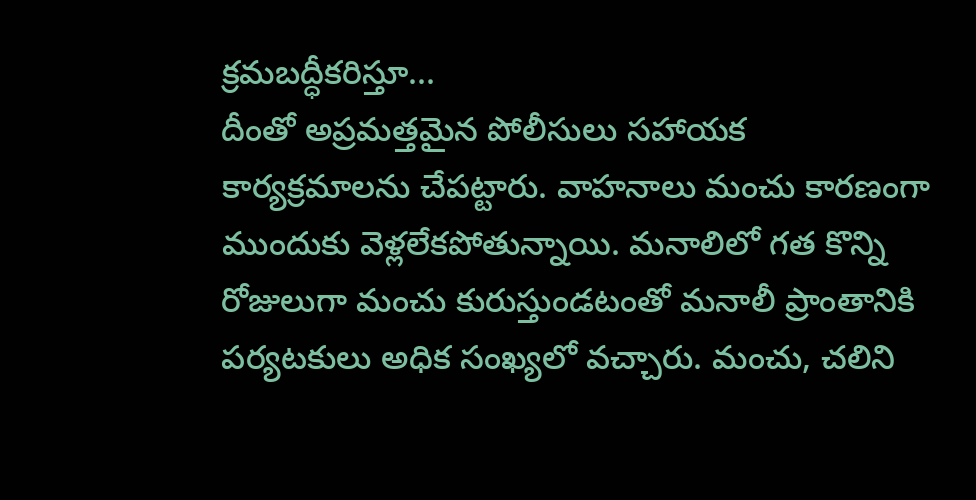క్రమబద్ధీకరిస్తూ...
దీంతో అప్రమత్తమైన పోలీసులు సహాయక కార్యక్రమాలను చేపట్టారు. వాహనాలు మంచు కారణంగా ముందుకు వెళ్లలేకపోతున్నాయి. మనాలిలో గత కొన్ని రోజులుగా మంచు కురుస్తుండటంతో మనాలీ ప్రాంతానికి పర్యటకులు అధిక సంఖ్యలో వచ్చారు. మంచు, చలిని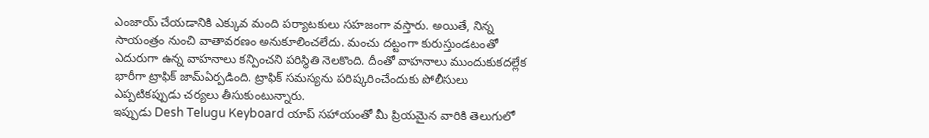ఎంజాయ్ చేయడానికి ఎక్కువ మంది పర్యాటకులు సహజంగా వస్తారు. అయితే, నిన్న సాయంత్రం నుంచి వాతావరణం అనుకూలించలేదు. మంచు దట్టంగా కురుస్తుండటంతో ఎదురుగా ఉన్న వాహనాలు కన్పించని పరిస్థితి నెలకొంది. దీంతో వాహనాలు ముందుకుకదల్లేక భారీగా ట్రాఫిక్ జామ్ఏర్పడింది. ట్రాఫిక్ సమస్యను పరిష్కరించేందుకు పోలీసులు ఎప్పటికప్పుడు చర్యలు తీసుకుంటున్నారు.
ఇప్పుడు Desh Telugu Keyboard యాప్ సహాయంతో మీ ప్రియమైన వారికి తెలుగులో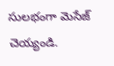సులభంగా మెసేజ్ చెయ్యండి.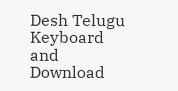Desh Telugu Keyboard and Download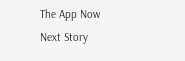The App Now
Next Story